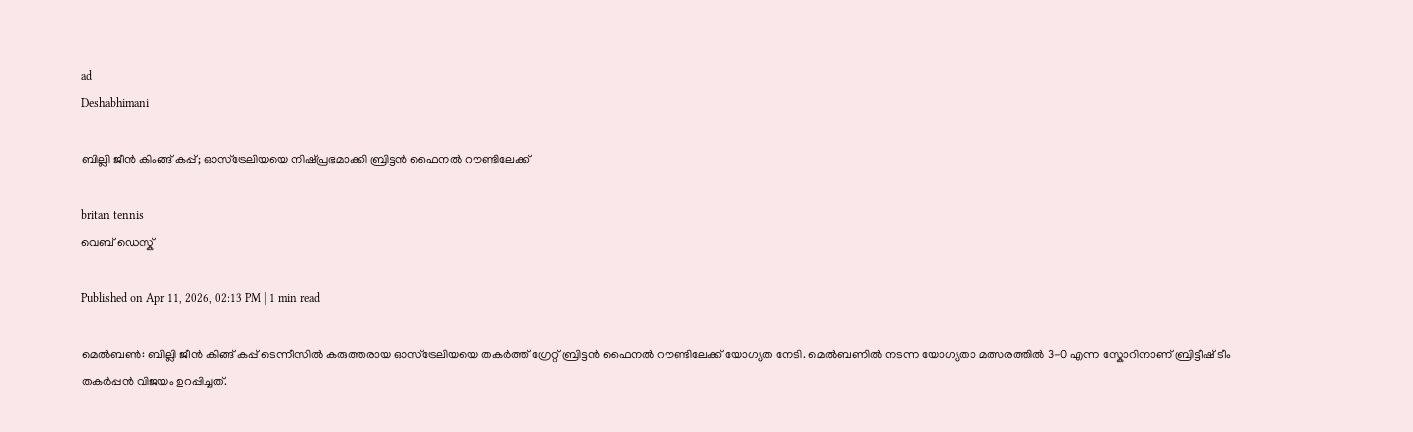ad
Deshabhimani

ബില്ലി ജീൻ കിംങ്ങ് കപ്പ്; ഓസ്‌ട്രേലിയയെ നിഷ്പ്രഭമാക്കി ബ്രിട്ടൻ ഫൈനൽ റൗണ്ടിലേക്ക്

britan tennis
വെബ് ഡെസ്ക്

Published on Apr 11, 2026, 02:13 PM | 1 min read

മെൽബൺ: ബില്ലി ജീൻ കിങ്ങ് കപ്പ് ടെന്നീസിൽ കരുത്തരായ ഓസ്‌ട്രേലിയയെ തകർത്ത് ഗ്രേറ്റ് ബ്രിട്ടൻ ഫൈനൽ റൗണ്ടിലേക്ക് യോഗ്യത നേടി. മെൽബണിൽ നടന്ന യോഗ്യതാ മത്സരത്തിൽ 3-0 എന്ന സ്കോറിനാണ് ബ്രിട്ടീഷ് ടീം തകർപ്പൻ വിജയം ഉറപ്പിച്ചത്.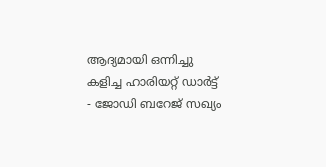ആദ്യമായി ഒന്നിച്ചു കളിച്ച ഹാരിയറ്റ് ഡാർട്ട് - ജോഡി ബറേജ് സഖ്യം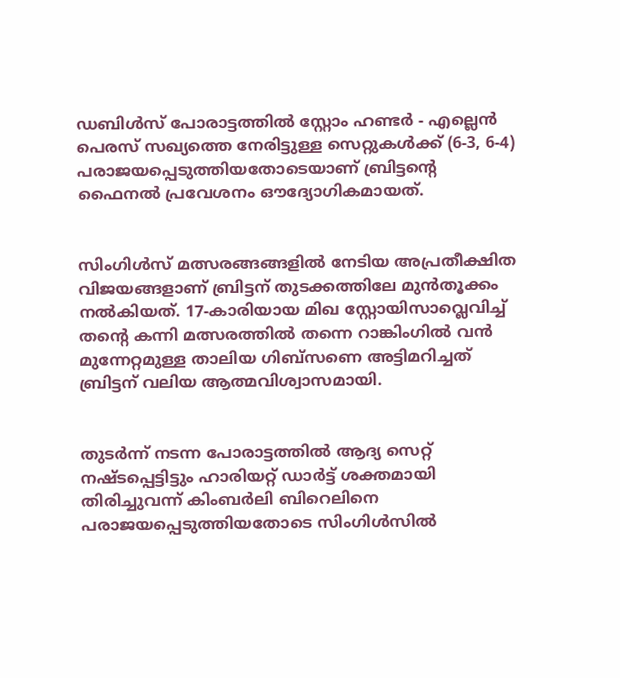ഡബിൾസ് പോരാട്ടത്തിൽ സ്റ്റോം ഹണ്ടർ - എല്ലെൻ പെരസ് സഖ്യത്തെ നേരിട്ടുള്ള സെറ്റുകൾക്ക് (6-3, 6-4) പരാജയപ്പെടുത്തിയതോടെയാണ് ബ്രിട്ടന്റെ ഫൈനൽ പ്രവേശനം ഔദ്യോഗികമായത്.


സിംഗിൾസ് മത്സരങ്ങങ്ങളിൽ നേടിയ അപ്രതീക്ഷിത വിജയങ്ങളാണ് ബ്രിട്ടന് തുടക്കത്തിലേ മുൻതൂക്കം നൽകിയത്. 17-കാരിയായ മിഖ സ്റ്റോയിസാവ്ലെവിച്ച് തന്റെ കന്നി മത്സരത്തിൽ തന്നെ റാങ്കിംഗിൽ വൻ മുന്നേറ്റമുള്ള താലിയ ഗിബ്സണെ അട്ടിമറിച്ചത് ബ്രിട്ടന് വലിയ ആത്മവിശ്വാസമായി.


തുടർന്ന് നടന്ന പോരാട്ടത്തിൽ ആദ്യ സെറ്റ് നഷ്ടപ്പെട്ടിട്ടും ഹാരിയറ്റ് ഡാർട്ട് ശക്തമായി തിരിച്ചുവന്ന് കിംബർലി ബിറെലിനെ പരാജയപ്പെടുത്തിയതോടെ സിംഗിൾസിൽ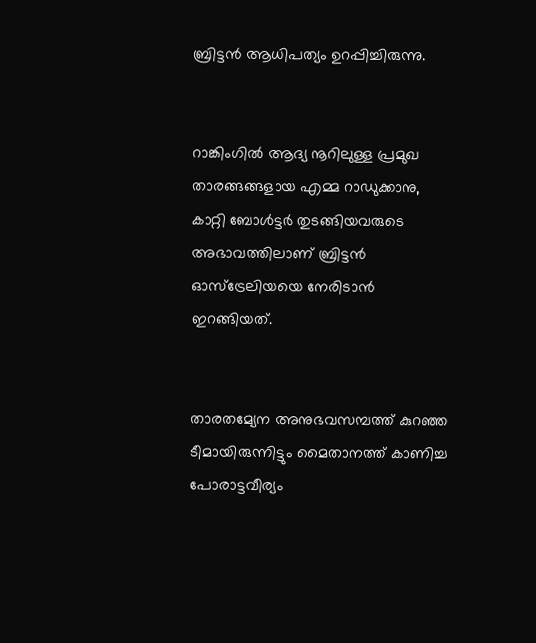ബ്രിട്ടൻ ആധിപത്യം ഉറപ്പിച്ചിരുന്നു.


റാങ്കിംഗിൽ ആദ്യ നൂറിലുള്ള പ്രമുഖ താരങ്ങങ്ങളായ എമ്മ റാഡുക്കാനു, കാറ്റി ബോൾട്ടർ തുടങ്ങിയവരുടെ അഭാവത്തിലാണ് ബ്രിട്ടൻ ഓസ്‌ട്രേലിയയെ നേരിടാൻ ഇറങ്ങിയത്.


താരതമ്യേന അനുഭവസമ്പത്ത് കുറഞ്ഞ ടീമായിരുന്നിട്ടും മൈതാനത്ത് കാണിച്ച പോരാട്ടവീര്യം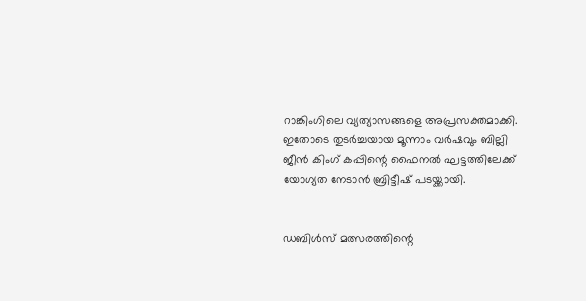റാങ്കിംഗിലെ വ്യത്യാസങ്ങളെ അപ്രസക്തമാക്കി. ഇതോടെ തുടർച്ചയായ മൂന്നാം വർഷവും ബില്ലി ജീൻ കിംഗ് കപ്പിന്റെ ഫൈനൽ ഘട്ടത്തിലേക്ക് യോഗ്യത നേടാൻ ബ്രിട്ടീഷ് പടയ്ക്കായി.


ഡബിൾസ് മത്സരത്തിന്റെ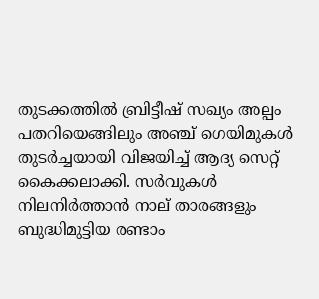തുടക്കത്തിൽ ബ്രിട്ടീഷ് സഖ്യം അല്പം പതറിയെങ്ങിലും അഞ്ച് ഗെയിമുകൾ തുടർച്ചയായി വിജയിച്ച് ആദ്യ സെറ്റ് കൈക്കലാക്കി. സർവുകൾ നിലനിർത്താൻ നാല് താരങ്ങളും ബുദ്ധിമുട്ടിയ രണ്ടാം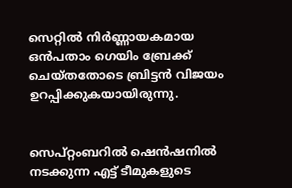സെറ്റിൽ നിർണ്ണായകമായ ഒൻപതാം ഗെയിം ബ്രേക്ക് ചെയ്തതോടെ ബ്രിട്ടൻ വിജയം ഉറപ്പിക്കുകയായിരുന്നു.


സെപ്റ്റംബറിൽ ഷെൻഷനിൽ നടക്കുന്ന എട്ട് ടീമുകളുടെ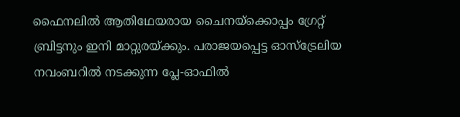ഫൈനലിൽ ആതിഥേയരായ ചൈനയ്ക്കൊപ്പം ഗ്രേറ്റ് ബ്രിട്ടനും ഇനി മാറ്റുരയ്ക്കും. പരാജയപ്പെട്ട ഓസ്‌ട്രേലിയ നവംബറിൽ നടക്കുന്ന പ്ലേ-ഓഫിൽ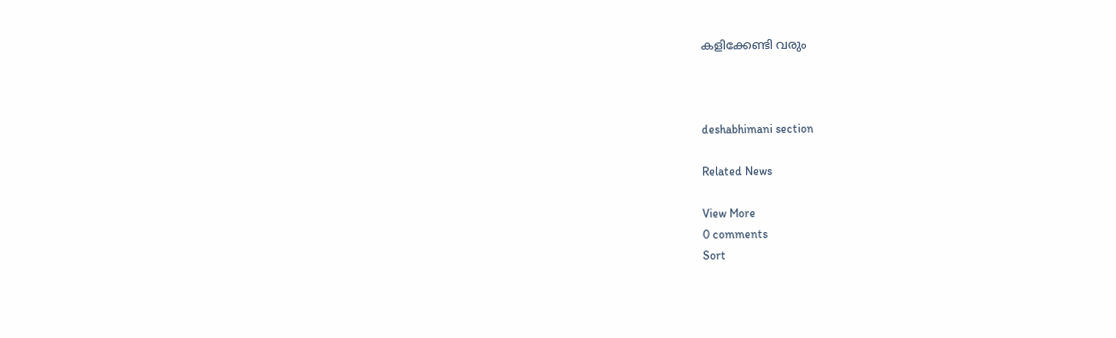കളിക്കേണ്ടി വരും



deshabhimani section

Related News

View More
0 comments
Sort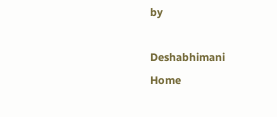by

Deshabhimani
Home